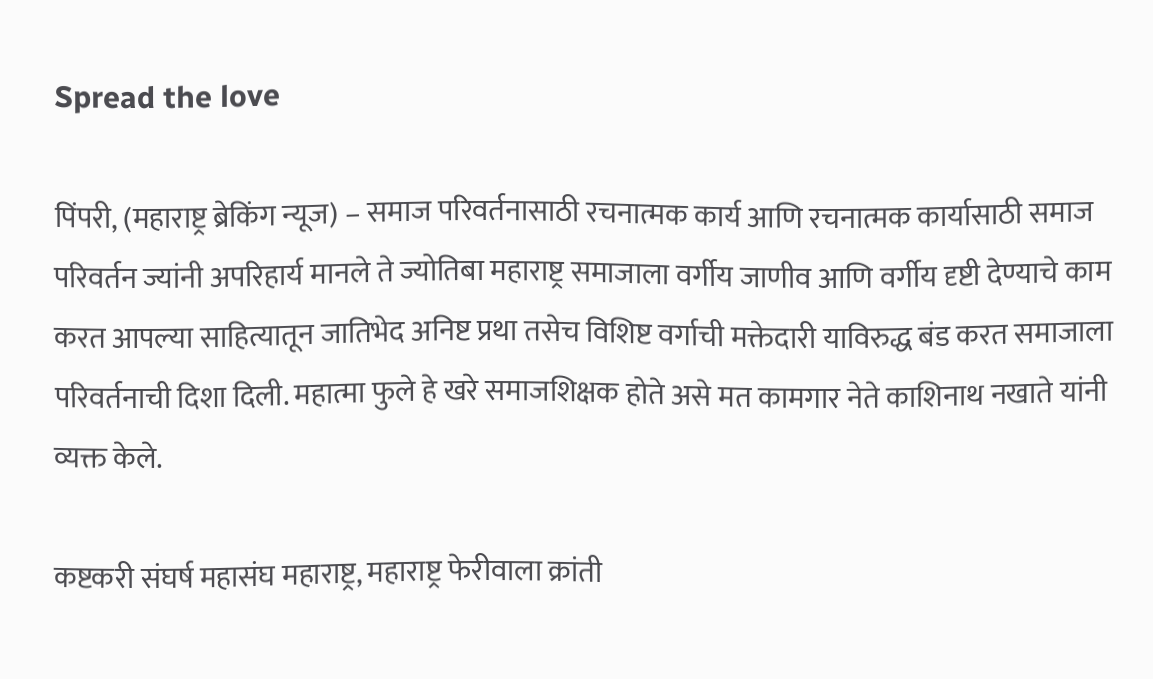Spread the love

पिंपरी, (महाराष्ट्र ब्रेकिंग न्यूज) – समाज परिवर्तनासाठी रचनात्मक कार्य आणि रचनात्मक कार्यासाठी समाज परिवर्तन ज्यांनी अपरिहार्य मानले ते ज्योतिबा महाराष्ट्र समाजाला वर्गीय जाणीव आणि वर्गीय दृष्टी देण्याचे काम करत आपल्या साहित्यातून जातिभेद अनिष्ट प्रथा तसेच विशिष्ट वर्गाची मक्तेदारी याविरुद्ध बंड करत समाजाला परिवर्तनाची दिशा दिली. महात्मा फुले हे खरे समाजशिक्षक होते असे मत कामगार नेते काशिनाथ नखाते यांनी व्यक्त केले.

कष्टकरी संघर्ष महासंघ महाराष्ट्र, महाराष्ट्र फेरीवाला क्रांती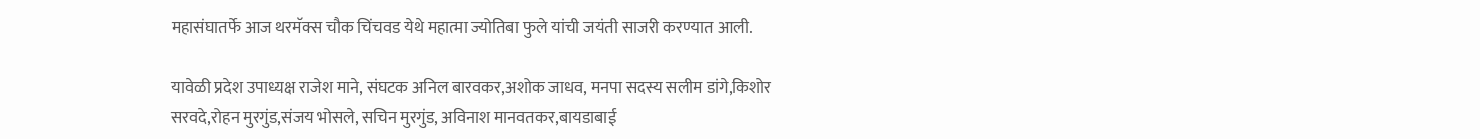महासंघातर्फे आज थरमॅक्स चौक चिंचवड येथे महात्मा ज्योतिबा फुले यांची जयंती साजरी करण्यात आली.

यावेळी प्रदेश उपाध्यक्ष राजेश माने, संघटक अनिल बारवकर,अशोक जाधव, मनपा सदस्य सलीम डांगे,किशोर सरवदे,रोहन मुरगुंड,संजय भोसले, सचिन मुरगुंड, अविनाश मानवतकर,बायडाबाई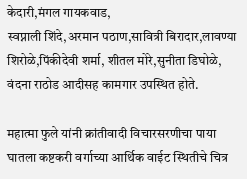केदारी,मंगल गायकवाड,
स्वप्नाली शिंदे,अरमान पठाण,सावित्री बिरादार,लावण्या शिरोळे,पिंकीदेवी शर्मा, शीतल मोरे,सुनीता डिघोळे, वंदना राठोड आदीसह कामगार उपस्थित होते.

महात्मा फुले यांनी क्रांतीवादी विचारसरणीचा पाया घातला कष्टकरी वर्गाच्या आर्थिक वाईट स्थितीचे चित्र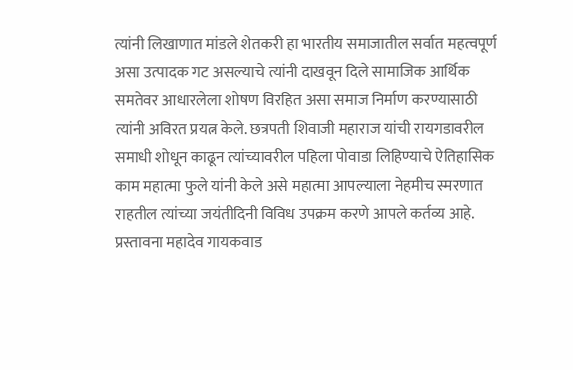त्यांनी लिखाणात मांडले शेतकरी हा भारतीय समाजातील सर्वात महत्वपूर्ण असा उत्पादक गट असल्याचे त्यांनी दाखवून दिले सामाजिक आर्थिक समतेवर आधारलेला शोषण विरहित असा समाज निर्माण करण्यासाठी त्यांनी अविरत प्रयत्न केले. छत्रपती शिवाजी महाराज यांची रायगडावरील समाधी शोधून काढून त्यांच्यावरील पहिला पोवाडा लिहिण्याचे ऐतिहासिक काम महात्मा फुले यांनी केले असे महात्मा आपल्याला नेहमीच स्मरणात राहतील त्यांच्या जयंतीदिनी विविध उपक्रम करणे आपले कर्तव्य आहे.
प्रस्तावना महादेव गायकवाड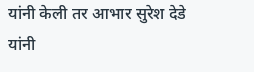यांनी केली तर आभार सुरेश देडे यांनी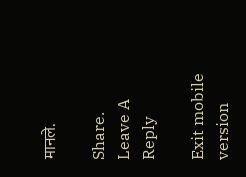मानले.

Share.
Leave A Reply

Exit mobile version